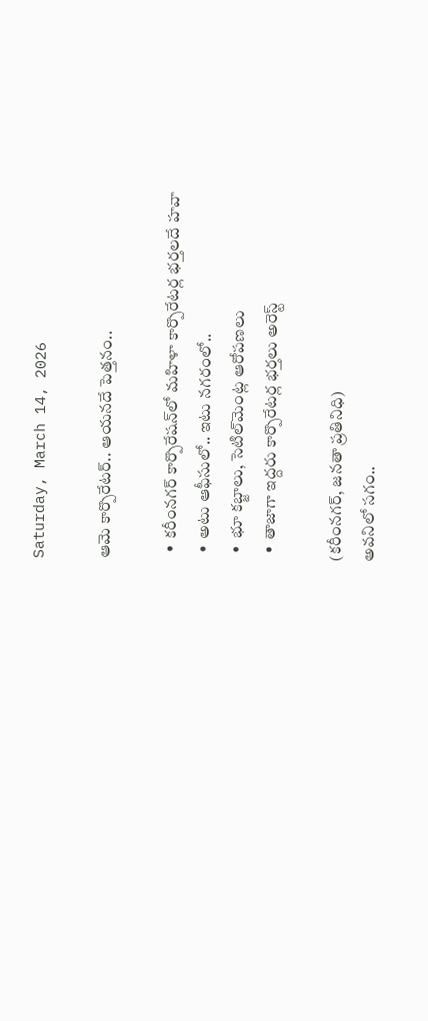Saturday, March 14, 2026

ఆమె కార్పొరేటర్.. ఆయనదే పెత్తనం..

  •  కరీంనగర్ కార్పొరేషన్‌లో మహిళా కార్పొరేటర్ల భర్తలదే హవా
  •  అటు ఆఫీసులో.. ఇటు నగరంలో..
  •  భూ కబ్జాలు, సెటిల్‌మెంట్ల ఆరోపణలు
  •  తాజాగా ఇద్దరు కార్పొరేటర్ల భర్తలు అరెస్ట్

(కరీంనగర్, జనతా ప్రతినిధి)
అవనిలో సగం..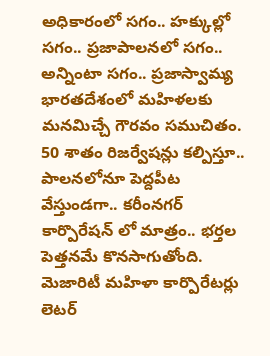అధికారంలో సగం.. హక్కుల్లో సగం.. ప్రజాపాలనలో సగం.. అన్నింటా సగం.. ప్రజాస్వామ్య భారతదేశంలో మహిళలకు మనమిచ్చే గౌరవం సముచితం. 50 శాతం రిజర్వేషన్లు కల్పిస్తూ.. పాలనలోనూ పెద్దపీట వేస్తుండగా.. కరీంనగర్ కార్పొరేషన్ లో మాత్రం.. భర్తల పెత్తనమే కొనసాగుతోంది. మెజారిటీ మహిళా కార్పొరేటర్లు లెటర్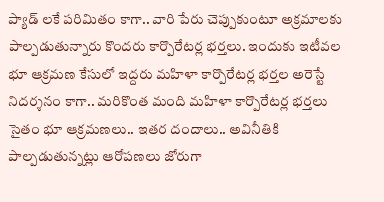ప్యాడ్ లకే పరిమితం కాగా.. వారి పేరు చెప్పుకుంటూ అక్రమాలకు పాల్పడుతున్నారు కొందరు కార్పొరేటర్ల భర్తలు. ఇందుకు ఇటీవల భూ ఆక్రమణ కేసులో ఇద్దరు మహిళా కార్పొరేటర్ల భర్తల అరెస్టే నిదర్శనం కాగా.. మరికొంత మంది మహిళా కార్పొరేటర్ల భర్తలు సైతం భూ ఆక్రమణలు.. ఇతర దందాలు.. అవినీతికి పాల్పడుతున్నట్లు ఆరోపణలు జోరుగా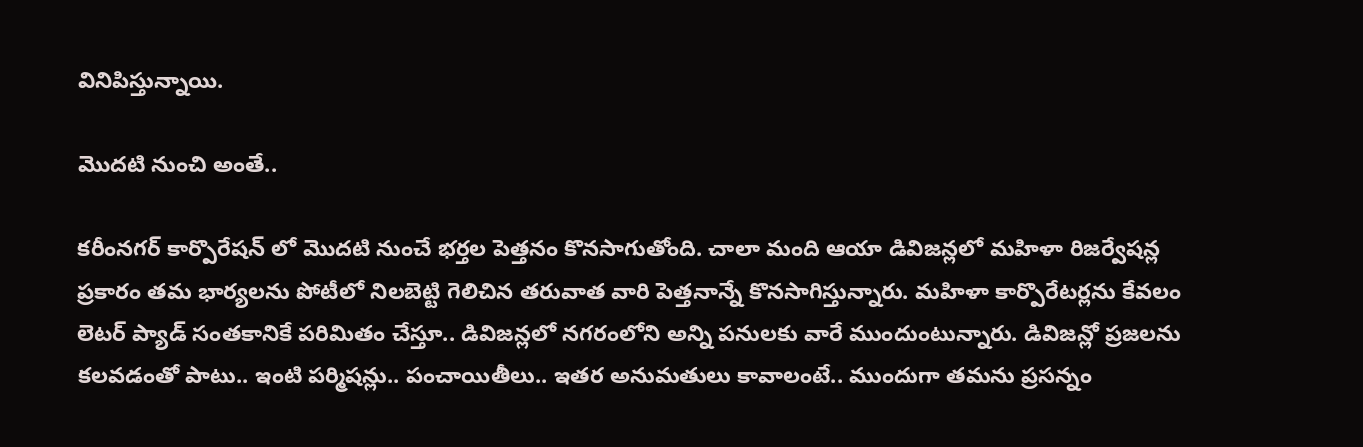వినిపిస్తున్నాయి.

మొదటి నుంచి అంతే..

కరీంనగర్ కార్పొరేషన్ లో మొదటి నుంచే భర్తల పెత్తనం కొనసాగుతోంది. చాలా మంది ఆయా డివిజన్లలో మహిళా రిజర్వేషన్ల ప్రకారం తమ భార్యలను పోటీలో నిలబెట్టి గెలిచిన తరువాత వారి పెత్తనాన్నే కొనసాగిస్తున్నారు. మహిళా కార్పొరేటర్లను కేవలం లెటర్ ప్యాడ్ సంతకానికే పరిమితం చేస్తూ.. డివిజన్లలో నగరంలోని అన్ని పనులకు వారే ముందుంటున్నారు. డివిజన్లో ప్రజలను కలవడంతో పాటు.. ఇంటి పర్మిషన్లు.. పంచాయితీలు.. ఇతర అనుమతులు కావాలంటే.. ముందుగా తమను ప్రసన్నం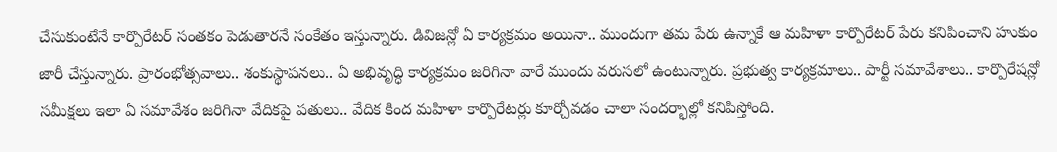చేసుకుంటేనే కార్పొరేటర్ సంతకం పెడుతారనే సంకేతం ఇస్తున్నారు. డివిజన్లో ఏ కార్యక్రమం అయినా.. ముందుగా తమ పేరు ఉన్నాకే ఆ మహిళా కార్పొరేటర్ పేరు కనిపించాని హుకుం జారీ చేస్తున్నారు. ప్రారంభోత్సవాలు.. శంకుస్థాపనలు.. ఏ అభివృద్ధి కార్యక్రమం జరిగినా వారే ముందు వరుసలో ఉంటున్నారు. ప్రభుత్వ కార్యక్రమాలు.. పార్టీ సమావేశాలు.. కార్పొరేషన్లో సమీక్షలు ఇలా ఏ సమావేశం జరిగినా వేదికపై పతులు.. వేదిక కింద మహిళా కార్పొరేటర్లు కూర్చోవడం చాలా సందర్భాల్లో కనిపిస్తోంది.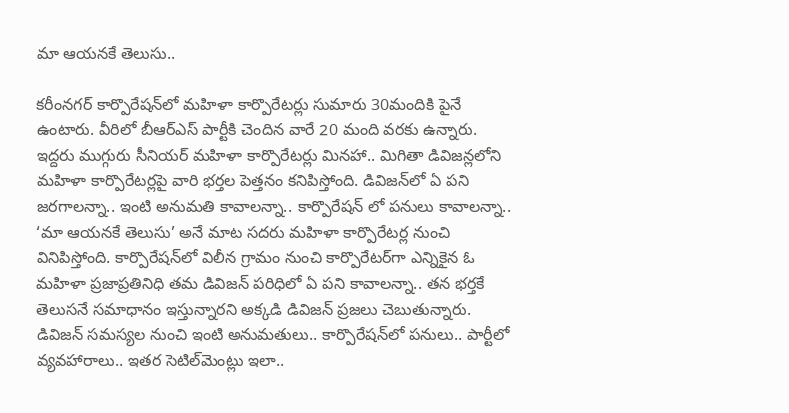మా ఆయనకే తెలుసు..

కరీంనగర్ కార్పొరేషన్‌లో మహిళా కార్పొరేటర్లు సుమారు 30మందికి పైనే ఉంటారు. వీరిలో బీఆర్ఎస్ పార్టీకి చెందిన వారే 20 మంది వరకు ఉన్నారు. ఇద్దరు ముగ్గురు సీనియర్ మహిళా కార్పొరేటర్లు మినహా.. మిగితా డివిజన్లలోని మహిళా కార్పొరేటర్లపై వారి భర్తల పెత్తనం కనిపిస్తోంది. డివిజన్‌లో ఏ పని జరగాలన్నా.. ఇంటి అనుమతి కావాలన్నా.. కార్పొరేషన్ లో పనులు కావాలన్నా.. ‘మా ఆయనకే తెలుసు’ అనే మాట సదరు మహిళా కార్పొరేటర్ల నుంచి వినిపిస్తోంది. కార్పొరేషన్‌లో విలీన గ్రామం నుంచి కార్పొరేటర్‌గా ఎన్నికైన ఓ మహిళా ప్రజాప్రతినిధి తమ డివిజన్ పరిధిలో ఏ పని కావాలన్నా.. తన భర్తకే తెలుసనే సమాధానం ఇస్తున్నారని అక్కడి డివిజన్ ప్రజలు చెబుతున్నారు. డివిజన్ సమస్యల నుంచి ఇంటి అనుమతులు.. కార్పొరేషన్‌లో పనులు.. పార్టీలో వ్యవహారాలు.. ఇతర సెటిల్‌మెంట్లు ఇలా..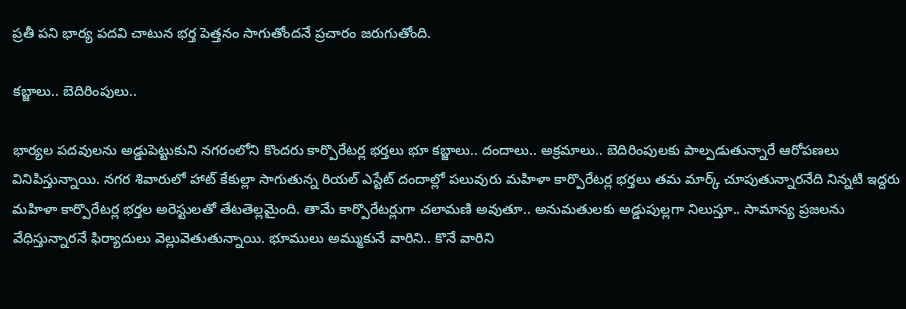ప్రతీ పని భార్య పదవి చాటున భర్త పెత్తనం సాగుతోందనే ప్రచారం జరుగుతోంది.

కబ్జాలు.. బెదిరింపులు..

భార్యల పదవులను అడ్డుపెట్టుకుని నగరంలోని కొందరు కార్పొరేటర్ల భర్తలు భూ కబ్జాలు.. దందాలు.. అక్రమాలు.. బెదిరింపులకు పాల్పడుతున్నారే ఆరోపణలు వినిపిస్తున్నాయి. నగర శివారులో హాట్ కేకుల్లా సాగుతున్న రియల్ ఎస్టేట్ దందాల్లో పలువురు మహిళా కార్పొరేటర్ల భర్తలు తమ మార్క్ చూపుతున్నారనేది నిన్నటి ఇద్దరు మహిళా కార్పొరేటర్ల భర్తల అరెస్టులతో తేటతెల్లమైంది. తామే కార్పొరేటర్లుగా చలామణి అవుతూ.. అనుమతులకు అడ్డుపుల్లగా నిలుస్తూ.. సామాన్య ప్రజలను వేధిస్తున్నారనే ఫిర్యాదులు వెల్లువెతుతున్నాయి. భూములు అమ్ముకునే వారిని.. కొనే వారిని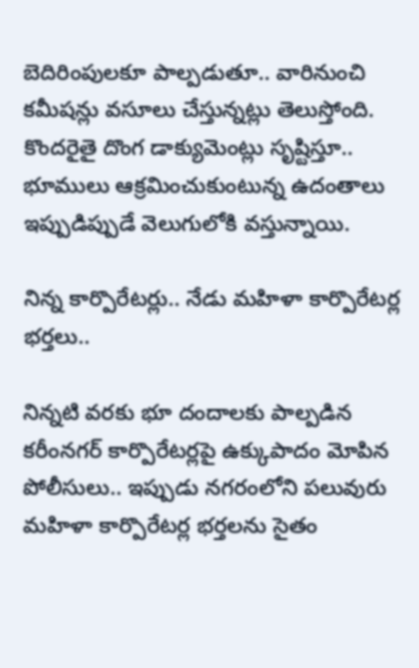బెదిరింపులకూ పాల్పడుతూ.. వారినుంచి కమీషన్లు వసూలు చేస్తున్నట్లు తెలుస్తోంది. కొందరైతై దొంగ డాక్యుమెంట్లు సృష్టిస్తూ.. భూములు ఆక్రమించుకుంటున్న ఉదంతాలు ఇప్పుడిప్పుడే వెలుగులోకి వస్తున్నాయి.

నిన్న కార్పొరేటర్లు.. నేడు మహిళా కార్పొరేటర్ల భర్తలు..

నిన్నటి వరకు భూ దందాలకు పాల్పడిన కరీంనగర్ కార్పొరేటర్లపై ఉక్కుపాదం మోపిన పోలీసులు.. ఇప్పుడు నగరంలోని పలువురు మహిళా కార్పొరేటర్ల భర్తలను సైతం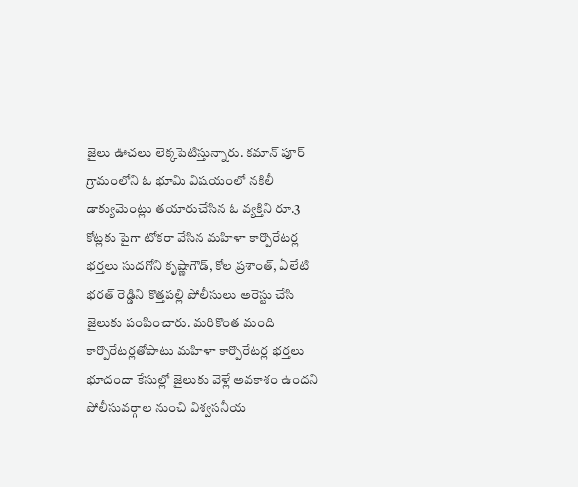జైలు ఊచలు లెక్కపెటిస్తున్నారు. కమాన్ పూర్ గ్రామంలోని ఓ భూమి విషయంలో నకిలీ డాక్యుమెంట్లు తయారుచేసిన ఓ వ్యక్తిని రూ.3 కోట్లకు పైగా టోకరా వేసిన మహిళా కార్పొరేటర్ల భర్తలు సుదగోని కృష్ణాగౌడ్, కోల ప్రశాంత్, ఏలేటి భరత్ రెడ్డిని కొత్తపల్లి పోలీసులు అరెస్టు చేసి జైలుకు పంపించారు. మరికొంత మంది కార్పొరేటర్లతోపాటు మహిళా కార్పొరేటర్ల భర్తలు భూదందా కేసుల్లో జైలుకు వెళ్లే అవకాశం ఉందని పోలీసువర్గాల నుంచి విశ్వసనీయ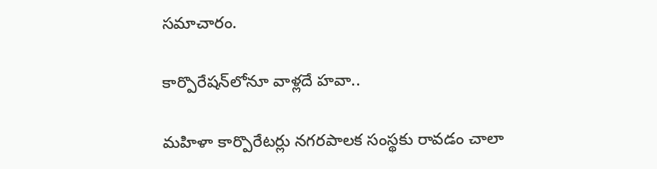సమాచారం.

కార్పొరేషన్‌లోనూ వాళ్లదే హవా..

మహిళా కార్పొరేటర్లు నగరపాలక సంస్థకు రావడం చాలా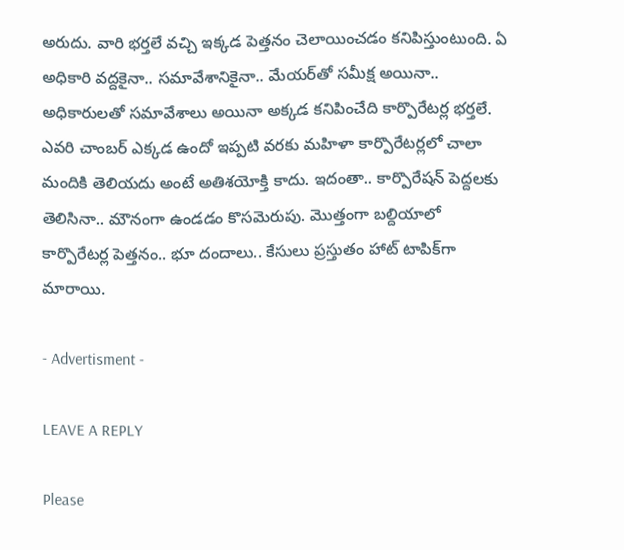అరుదు. వారి భర్తలే వచ్చి ఇక్కడ పెత్తనం చెలాయించడం కనిపిస్తుంటుంది. ఏ అధికారి వద్దకైనా.. సమావేశానికైనా.. మేయర్‌తో సమీక్ష అయినా.. అధికారులతో సమావేశాలు అయినా అక్కడ కనిపించేది కార్పొరేటర్ల భర్తలే. ఎవరి చాంబర్ ఎక్కడ ఉందో ఇప్పటి వరకు మహిళా కార్పొరేటర్లలో చాలా మందికి తెలియదు అంటే అతిశయోక్తి కాదు. ఇదంతా.. కార్పొరేషన్ పెద్దలకు తెలిసినా.. మౌనంగా ఉండడం కొసమెరుపు. మొత్తంగా బల్దియాలో కార్పొరేటర్ల పెత్తనం.. భూ దందాలు.. కేసులు ప్రస్తుతం హాట్ టాపిక్‌గా మారాయి.

- Advertisment -

LEAVE A REPLY

Please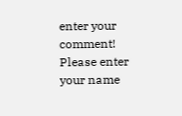enter your comment!
Please enter your name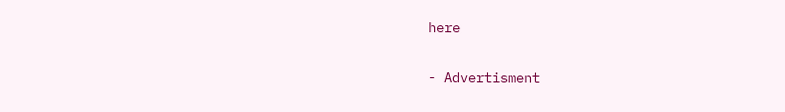here

- Advertisment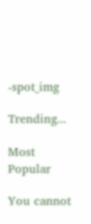-spot_img

Trending...

Most Popular

You cannot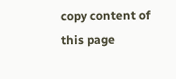copy content of this page